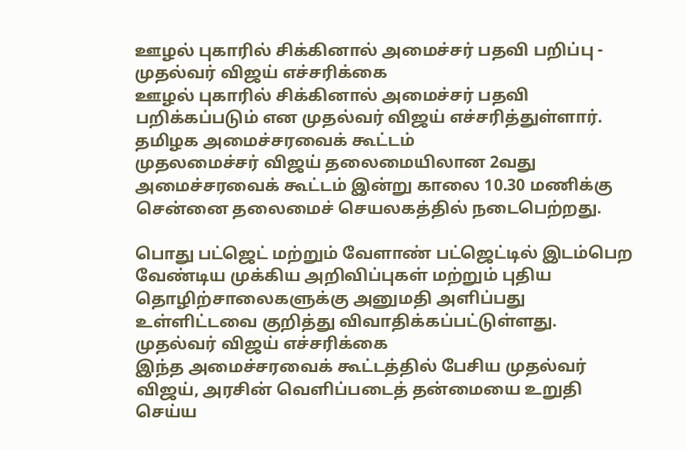ஊழல் புகாரில் சிக்கினால் அமைச்சர் பதவி பறிப்பு - முதல்வர் விஜய் எச்சரிக்கை
ஊழல் புகாரில் சிக்கினால் அமைச்சர் பதவி பறிக்கப்படும் என முதல்வர் விஜய் எச்சரித்துள்ளார்.
தமிழக அமைச்சரவைக் கூட்டம்
முதலமைச்சர் விஜய் தலைமையிலான 2வது அமைச்சரவைக் கூட்டம் இன்று காலை 10.30 மணிக்கு சென்னை தலைமைச் செயலகத்தில் நடைபெற்றது.

பொது பட்ஜெட் மற்றும் வேளாண் பட்ஜெட்டில் இடம்பெற வேண்டிய முக்கிய அறிவிப்புகள் மற்றும் புதிய தொழிற்சாலைகளுக்கு அனுமதி அளிப்பது உள்ளிட்டவை குறித்து விவாதிக்கப்பட்டுள்ளது.
முதல்வர் விஜய் எச்சரிக்கை
இந்த அமைச்சரவைக் கூட்டத்தில் பேசிய முதல்வர் விஜய், அரசின் வெளிப்படைத் தன்மையை உறுதி செய்ய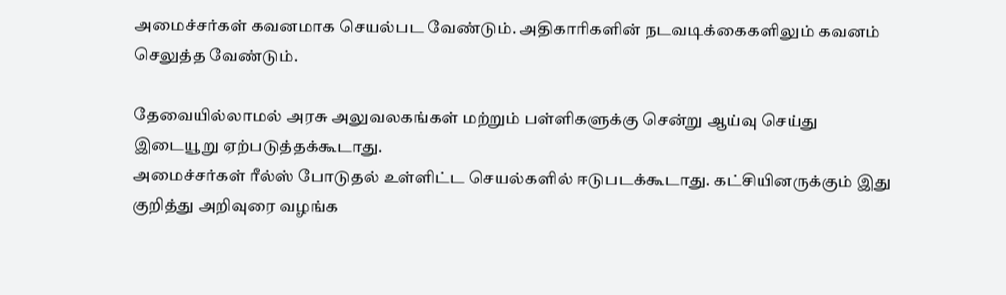அமைச்சர்கள் கவனமாக செயல்பட வேண்டும். அதிகாரிகளின் நடவடிக்கைகளிலும் கவனம் செலுத்த வேண்டும்.

தேவையில்லாமல் அரசு அலுவலகங்கள் மற்றும் பள்ளிகளுக்கு சென்று ஆய்வு செய்து இடையூறு ஏற்படுத்தக்கூடாது.
அமைச்சர்கள் ரீல்ஸ் போடுதல் உள்ளிட்ட செயல்களில் ஈடுபடக்கூடாது. கட்சியினருக்கும் இது குறித்து அறிவுரை வழங்க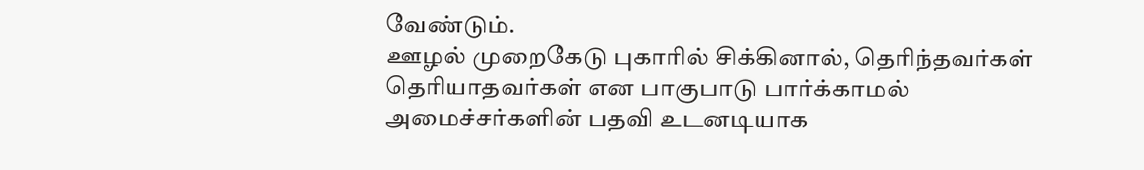வேண்டும்.
ஊழல் முறைகேடு புகாரில் சிக்கினால், தெரிந்தவர்கள் தெரியாதவர்கள் என பாகுபாடு பார்க்காமல் அமைச்சர்களின் பதவி உடனடியாக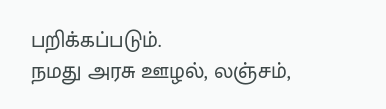பறிக்கப்படும்.
நமது அரசு ஊழல், லஞ்சம்,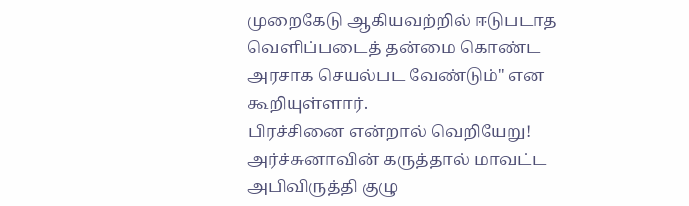முறைகேடு ஆகியவற்றில் ஈடுபடாத வெளிப்படைத் தன்மை கொண்ட அரசாக செயல்பட வேண்டும்" என கூறியுள்ளார்.
பிரச்சினை என்றால் வெறியேறு! அர்ச்சுனாவின் கருத்தால் மாவட்ட அபிவிருத்தி குழு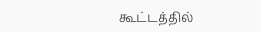கூட்டத்தில்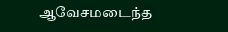ஆவேசமடைந்த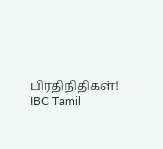பிரதிநிதிகள்! IBC Tamil